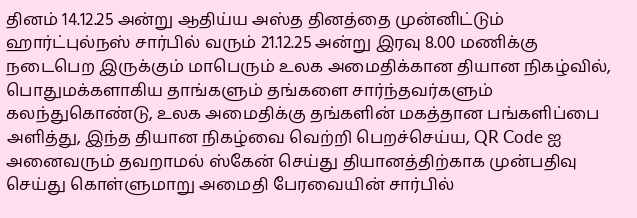தினம் 14.12.25 அன்று ஆதிய்ய அஸ்த தினத்தை முன்னிட்டும்
ஹார்ட்புல்நஸ் சார்பில் வரும் 21.12.25 அன்று இரவு 8.00 மணிக்கு நடைபெற இருக்கும் மாபெரும் உலக அமைதிக்கான தியான நிகழ்வில், பொதுமக்களாகிய தாங்களும் தங்களை சார்ந்தவர்களும் கலந்துகொண்டு, உலக அமைதிக்கு தங்களின் மகத்தான பங்களிப்பை அளித்து, இந்த தியான நிகழ்வை வெற்றி பெறச்செய்ய, QR Code ஐ அனைவரும் தவறாமல் ஸ்கேன் செய்து தியானத்திற்காக முன்பதிவு செய்து கொள்ளுமாறு அமைதி பேரவையின் சார்பில்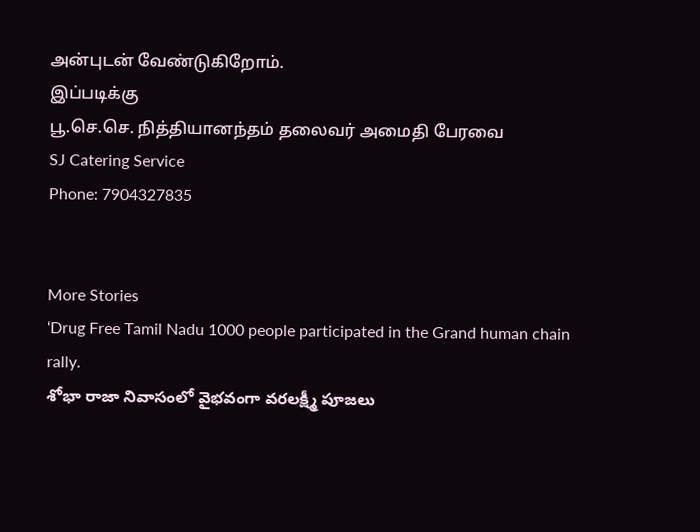அன்புடன் வேண்டுகிறோம்.
இப்படிக்கு
பூ.செ.செ. நித்தியானந்தம் தலைவர் அமைதி பேரவை
SJ Catering Service
Phone: 7904327835


More Stories
‘Drug Free Tamil Nadu 1000 people participated in the Grand human chain rally.
శోభా రాజా నివాసంలో వైభవంగా వరలక్ష్మీ పూజలు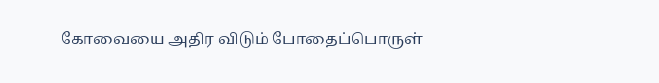கோவையை அதிர விடும் போதைப்பொருள்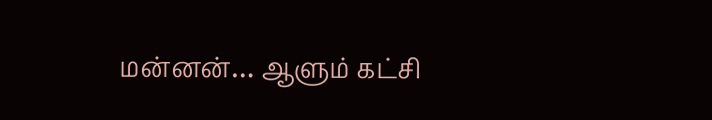மன்னன்… ஆளும் கட்சி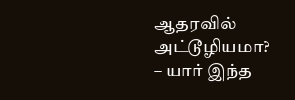ஆதரவில் அட்டூழியமா? – யார் இந்த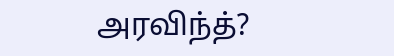அரவிந்த்?